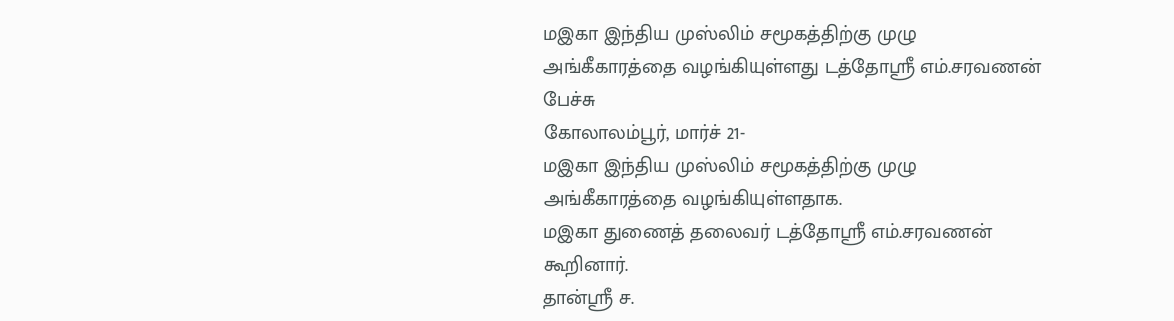மஇகா இந்திய முஸ்லிம் சமூகத்திற்கு முழு அங்கீகாரத்தை வழங்கியுள்ளது டத்தோஸ்ரீ எம்.சரவணன் பேச்சு
கோலாலம்பூர், மார்ச் 21-
மஇகா இந்திய முஸ்லிம் சமூகத்திற்கு முழு அங்கீகாரத்தை வழங்கியுள்ளதாக.
மஇகா துணைத் தலைவர் டத்தோஸ்ரீ எம்.சரவணன் கூறினார்.
தான்ஸ்ரீ ச.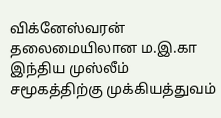விக்னேஸ்வரன் தலைமையிலான ம.இ.கா இந்திய முஸ்லீம் சமூகத்திற்கு முக்கியத்துவம்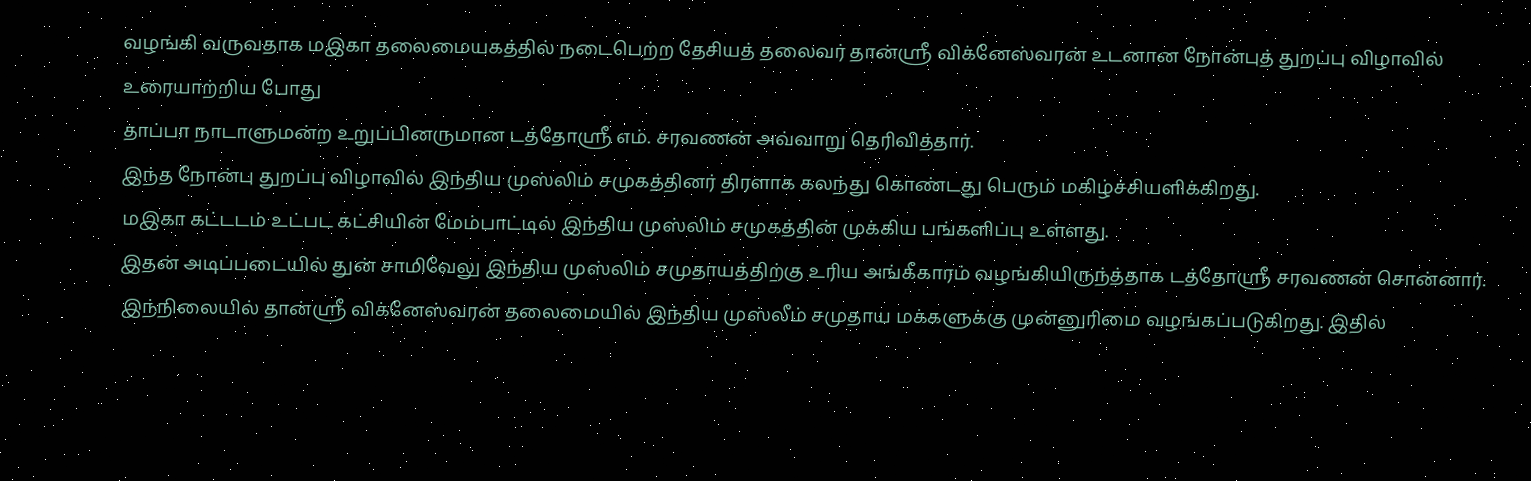வழங்கி வருவதாக மஇகா தலைமையகத்தில் நடைபெற்ற தேசியத் தலைவர் தான்ஸ்ரீ விக்னேஸ்வரன் உடனான நோன்புத் துறப்பு விழாவில் உரையாற்றிய போது
தாப்பா நாடாளுமன்ற உறுப்பினருமான டத்தோஸ்ரீ எம். சரவணன் அவ்வாறு தெரிவித்தார்.
இந்த நோன்பு துறப்பு விழாவில் இந்திய முஸ்லிம் சமுகத்தினர் திரளாக கலந்து கொண்டது பெரும் மகிழ்ச்சியளிக்கிறது.
மஇகா கட்டடம் உட்பட கட்சியின் மேம்பாட்டில் இந்திய முஸ்லிம் சமுகத்தின் முக்கிய பங்களிப்பு உள்ளது.
இதன் அடிப்படையில் துன் சாமிவேலு இந்திய முஸ்லிம் சமுதாயத்திற்கு உரிய அங்கீகாரம் வழங்கியிருந்த்தாக டத்தோஸ்ரீ சரவணன் சொன்னார்.
இந்நிலையில் தான்ஸ்ரீ விக்னேஸ்வரன் தலைமையில் இந்திய முஸ்லீம் சமுதாய மக்களுக்கு முன்னுரிமை வழங்கப்படுகிறது. இதில்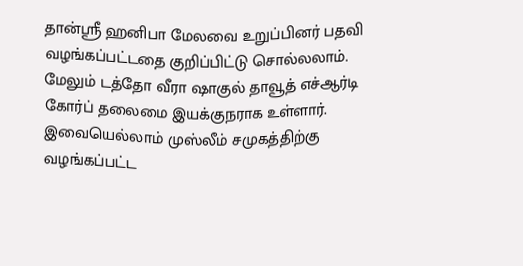தான்ஸ்ரீ ஹனிபா மேலவை உறுப்பினர் பதவி வழங்கப்பட்டதை குறிப்பிட்டு சொல்லலாம். மேலும் டத்தோ வீரா ஷாகுல் தாவூத் எச்ஆர்டி கோர்ப் தலைமை இயக்குநராக உள்ளார். இவையெல்லாம் முஸ்லீம் சமுகத்திற்கு வழங்கப்பட்ட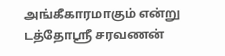அங்கீகாரமாகும் என்று டத்தோஸ்ரீ சரவணன்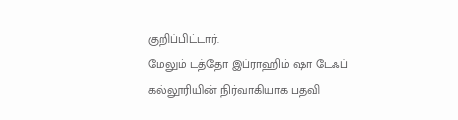குறிப்பிட்டார்.
மேலும் டத்தோ இப்ராஹிம் ஷா டேஃப் கல்லூரியின் நிர்வாகியாக பதவி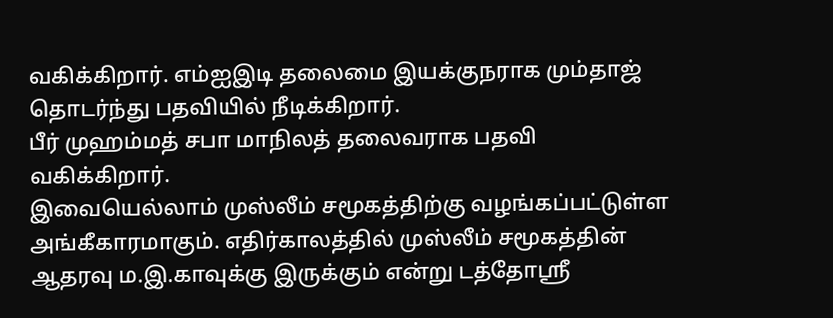வகிக்கிறார். எம்ஐஇடி தலைமை இயக்குநராக மும்தாஜ் தொடர்ந்து பதவியில் நீடிக்கிறார்.
பீர் முஹம்மத் சபா மாநிலத் தலைவராக பதவி வகிக்கிறார்.
இவையெல்லாம் முஸ்லீம் சமூகத்திற்கு வழங்கப்பட்டுள்ள அங்கீகாரமாகும். எதிர்காலத்தில் முஸ்லீம் சமூகத்தின் ஆதரவு ம.இ.காவுக்கு இருக்கும் என்று டத்தோஸ்ரீ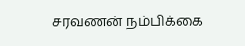சரவணன் நம்பிக்கை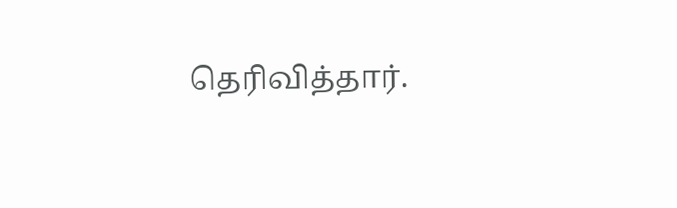தெரிவித்தார்.